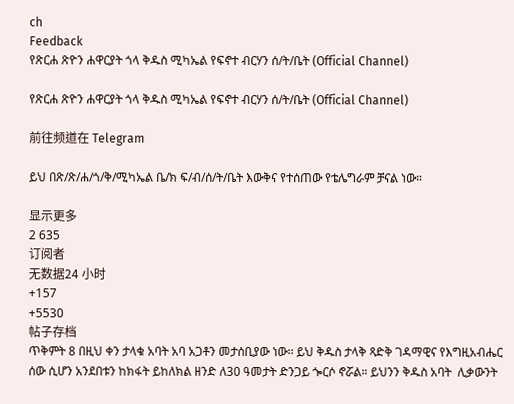ch
Feedback
የጽርሐ ጽዮን ሐዋርያት ጎላ ቅዱስ ሚካኤል የፍኖተ ብርሃን ሰ/ት/ቤት (Official Channel)

የጽርሐ ጽዮን ሐዋርያት ጎላ ቅዱስ ሚካኤል የፍኖተ ብርሃን ሰ/ት/ቤት (Official Channel)

前往频道在 Telegram

ይህ በጽ/ጽ/ሐ/ጎ/ቅ/ሚካኤል ቤ/ክ ፍ/ብ/ሰ/ት/ቤት እውቅና የተሰጠው የቴሌግራም ቻናል ነው።

显示更多
2 635
订阅者
无数据24 小时
+157
+5530
帖子存档
ጥቅምት 8 በዚህ ቀን ታላቁ አባት አባ አጋቶን መታሰቢያው ነው፡፡ ይህ ቅዱስ ታላቅ ጻድቅ ገዳማዊና የእግዚአብሔር ሰው ሲሆን አንደበቱን ከክፋት ይከለክል ዘንድ ለ30 ዓመታት ድንጋይ ጐርሶ ኖሯል። ይህንን ቅዱስ አባት  ሊቃውንት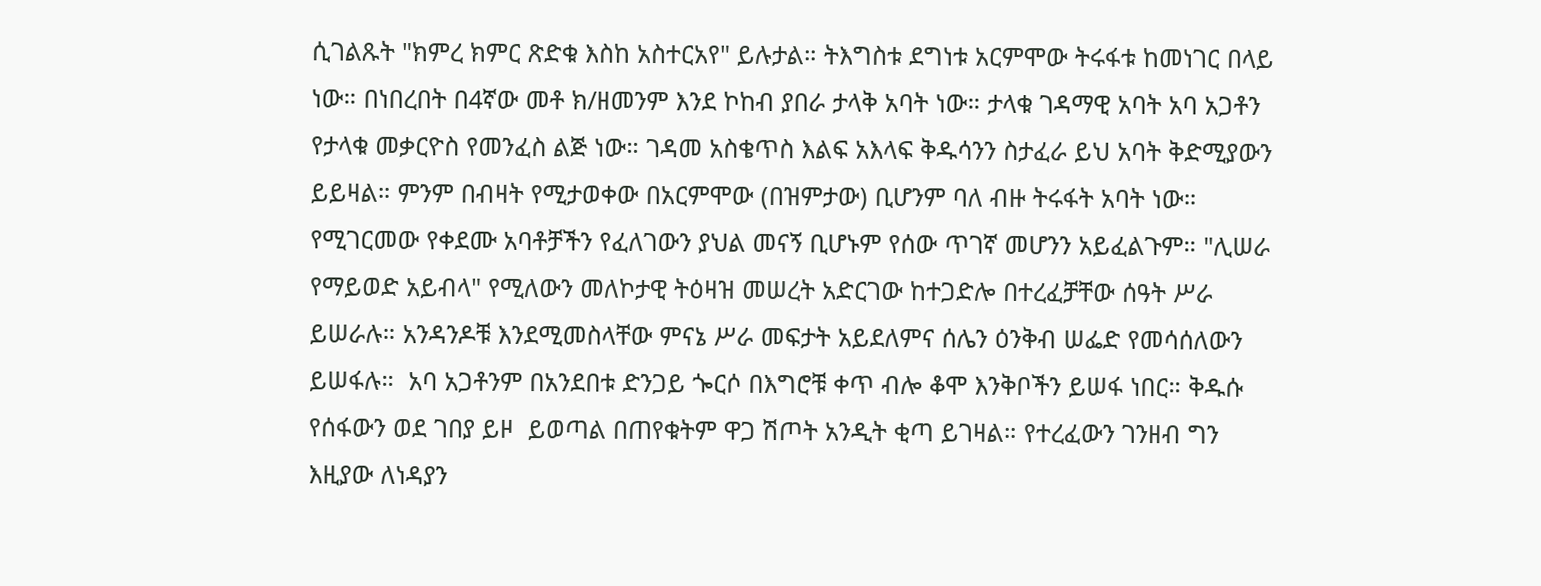ሲገልጹት "ክምረ ክምር ጽድቁ እስከ አስተርአየ" ይሉታል። ትእግስቱ ደግነቱ አርምሞው ትሩፋቱ ከመነገር በላይ ነው። በነበረበት በ4ኛው መቶ ክ/ዘመንም እንደ ኮከብ ያበራ ታላቅ አባት ነው። ታላቁ ገዳማዊ አባት አባ አጋቶን የታላቁ መቃርዮስ የመንፈስ ልጅ ነው። ገዳመ አስቄጥስ እልፍ አእላፍ ቅዱሳንን ስታፈራ ይህ አባት ቅድሚያውን ይይዛል። ምንም በብዛት የሚታወቀው በአርምሞው (በዝምታው) ቢሆንም ባለ ብዙ ትሩፋት አባት ነው። የሚገርመው የቀደሙ አባቶቻችን የፈለገውን ያህል መናኝ ቢሆኑም የሰው ጥገኛ መሆንን አይፈልጉም። "ሊሠራ የማይወድ አይብላ" የሚለውን መለኮታዊ ትዕዛዝ መሠረት አድርገው ከተጋድሎ በተረፈቻቸው ሰዓት ሥራ ይሠራሉ። አንዳንዶቹ እንደሚመስላቸው ምናኔ ሥራ መፍታት አይደለምና ሰሌን ዕንቅብ ሠፌድ የመሳሰለውን ይሠፋሉ።  አባ አጋቶንም በአንደበቱ ድንጋይ ጐርሶ በእግሮቹ ቀጥ ብሎ ቆሞ እንቅቦችን ይሠፋ ነበር። ቅዱሱ የሰፋውን ወደ ገበያ ይዞ  ይወጣል በጠየቁትም ዋጋ ሽጦት አንዲት ቂጣ ይገዛል። የተረፈውን ገንዘብ ግን እዚያው ለነዳያን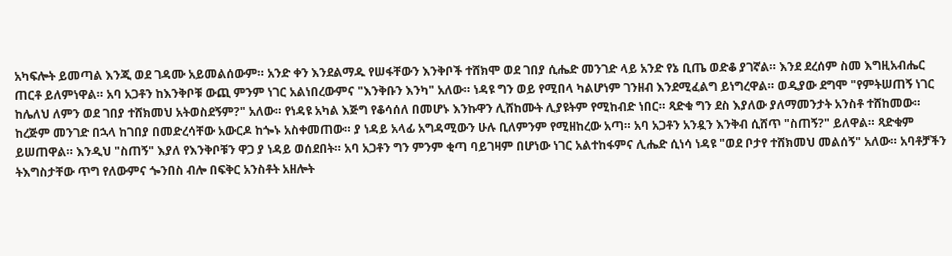አካፍሎት ይመጣል እንጂ ወደ ገዳሙ አይመልሰውም። አንድ ቀን እንደልማዱ የሠፋቸውን እንቅቦች ተሸክሞ ወደ ገበያ ሲሔድ መንገድ ላይ አንድ የኔ ቢጤ ወድቆ ያገኛል። እንደ ደረሰም ስመ እግዚአብሔር ጠርቶ ይለምነዋል። አባ አጋቶን ከእንቅቦቹ ውጪ ምንም ነገር አልነበረውምና "እንቅቡን እንካ" አለው። ነዳዩ ግን ወይ የሚበላ ካልሆነም ገንዘብ እንደሚፈልግ ይነግረዋል። ወዲያው ደግሞ "የምትሠጠኝ ነገር ከሌለህ ለምን ወደ ገበያ ተሸክመህ አትወስደኝም?" አለው። የነዳዩ አካል እጅግ የቆሳሰለ በመሆኑ እንኩዋን ሊሸከሙት ሊያዩትም የሚከብድ ነበር። ጻድቁ ግን ደስ እያለው ያለማመንታት አንስቶ ተሸከመው። ከረጅም መንገድ በኋላ ከገበያ በመድረሳቸው አውርዶ ከጐኑ አስቀመጠው። ያ ነዳይ አላፊ አግዳሚውን ሁሉ ቢለምንም የሚዘከረው አጣ። አባ አጋቶን አንዷን እንቅብ ሲሸጥ "ስጠኝ?" ይለዋል። ጻድቁም ይሠጠዋል። እንዲህ "ስጠኝ" እያለ የእንቅቦቹን ዋጋ ያ ነዳይ ወሰደበት። አባ አጋቶን ግን ምንም ቂጣ ባይገዛም በሆነው ነገር አልተከፋምና ሊሔድ ሲነሳ ነዳዩ "ወደ ቦታየ ተሸክመህ መልሰኝ" አለው። አባቶቻችን ትእግስታቸው ጥግ የለውምና ጐንበስ ብሎ በፍቅር አንስቶት አዘሎት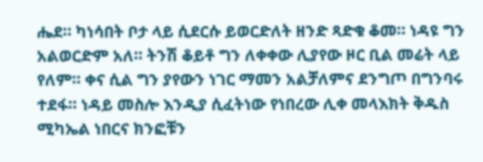ሔደ። ካነሳበት ቦታ ላይ ሲደርሱ ይወርድለት ዘንድ ጻድቁ ቆመ። ነዳዩ ግን አልወርድም አለ። ትንሽ ቆይቶ ግን ለቀቀው ሊያየው ዞር ቢል መሬት ላይ የለም። ቀና ሲል ግን ያየውን ነገር ማመን አልቻለምና ደንግጦ በግንባሩ ተደፋ። ነዳይ መስሎ እንዲያ ሲፈትነው የነበረው ሊቀ መላእክት ቅዱስ ሚካኤል ነበርና ክንፎቹን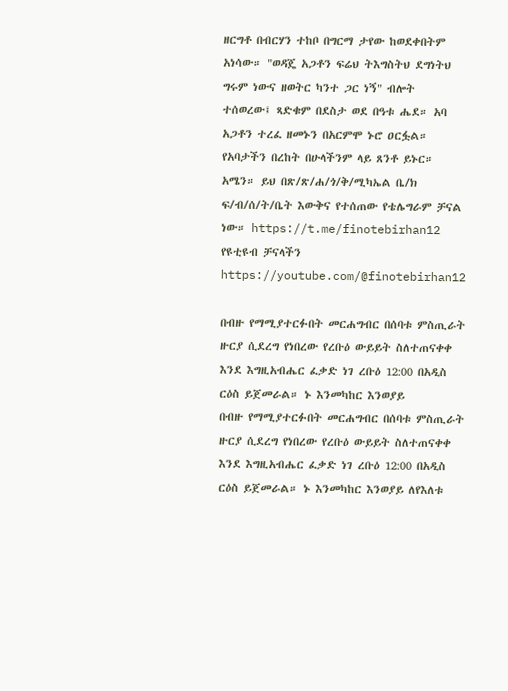ዘርግቶ በብርሃን ተከቦ በግርማ ታየው ከወደቀበትም አነሳው። "ወዳጄ አጋቶን ፍሬህ ትእግስትህ ደግነትህ ግሩም ነውና ዘወትር ካንተ ጋር ነኝ" ብሎት ተሰወረው፤ ጻድቁም በደስታ ወደ በዓቱ ሔደ። አባ አጋቶን ተረፈ ዘመኑን በአርምሞ ኑሮ ዐርፏል። የአባታችን በረከት በሁላችንም ላይ ጸንቶ ይኑር። አሜን። ይህ በጽ/ጽ/ሐ/ጎ/ቅ/ሚካኤል ቤ/ክ ፍ/ብ/ሰ/ት/ቤት እውቅና የተሰጠው የቴሌግራም ቻናል ነው። https://t.me/finotebirhan12 የዩቲዩብ ቻናላችን https://youtube.com/@finotebirhan12

በብዙ የማሚያተርፉበት መርሐግብር በሰባቱ ምስጢራት ዙርያ ሲደረግ የነበረው የረቡዕ ውይይት ስለተጠናቀቀ እንደ እግዚአብሔር ፈቃድ ነገ ረቡዕ 12:00 በአዲስ ርዕስ ይጀመራል። ኑ እንመካከር እንወያይ
በብዙ የማሚያተርፉበት መርሐግብር በሰባቱ ምስጢራት ዙርያ ሲደረግ የነበረው የረቡዕ ውይይት ስለተጠናቀቀ እንደ እግዚአብሔር ፈቃድ ነገ ረቡዕ 12:00 በአዲስ ርዕስ ይጀመራል። ኑ እንመካከር እንወያይ ለየእለቱ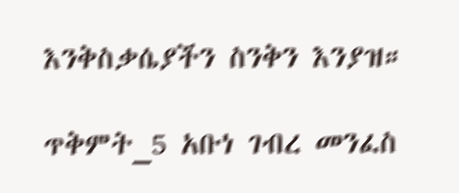እንቅስቃሴያችን ስንቅን እንያዝ።

ጥቅምት_5 አቡነ ገብረ መንፈስ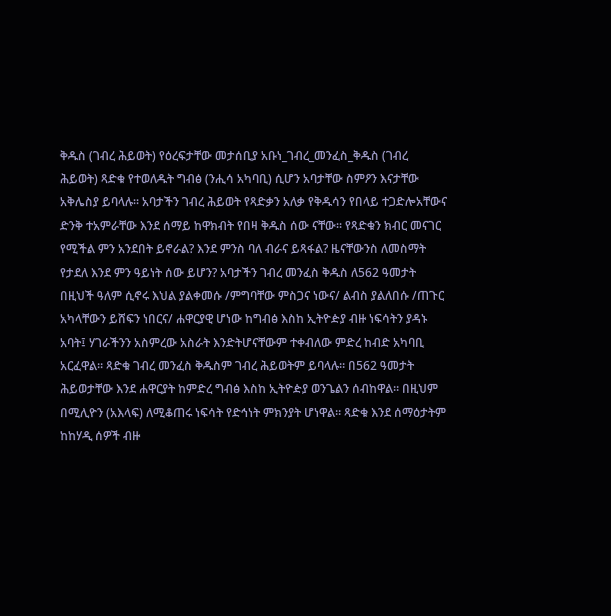ቅዱስ (ገብረ ሕይወት) የዕረፍታቸው መታሰቢያ አቡነ_ገብረ_መንፈስ_ቅዱስ (ገብረ ሕይወት) ጻድቁ የተወለዱት ግብፅ (ንሒሳ አካባቢ) ሲሆን አባታቸው ስምዖን እናታቸው አቅሌስያ ይባላሉ። አባታችን ገብረ ሕይወት የጻድቃን አለቃ የቅዱሳን የበላይ ተጋድሎአቸውና ድንቅ ተአምራቸው እንደ ሰማይ ከዋክብት የበዛ ቅዱስ ሰው ናቸው። የጻድቁን ክብር መናገር የሚችል ምን አንደበት ይኖራል? እንደ ምንስ ባለ ብራና ይጻፋል? ዜናቸውንስ ለመስማት የታደለ እንደ ምን ዓይነት ሰው ይሆን? አባታችን ገብረ መንፈስ ቅዱስ ለ562 ዓመታት በዚህች ዓለም ሲኖሩ እህል ያልቀመሱ /ምግባቸው ምስጋና ነውና/ ልብስ ያልለበሱ /ጠጉር አካላቸውን ይሸፍን ነበርና/ ሐዋርያዊ ሆነው ከግብፅ እስከ ኢትዮዽያ ብዙ ነፍሳትን ያዳኑ አባት፤ ሃገራችንን አስምረው አስራት እንድትሆናቸውም ተቀብለው ምድረ ከብድ አካባቢ አርፈዋል። ጻድቁ ገብረ መንፈስ ቅዱስም ገብረ ሕይወትም ይባላሉ። በ562 ዓመታት ሕይወታቸው እንደ ሐዋርያት ከምድረ ግብፅ እስከ ኢትዮዽያ ወንጌልን ሰብከዋል። በዚህም በሚሊዮን (አእላፍ) ለሚቆጠሩ ነፍሳት የድኅነት ምክንያት ሆነዋል። ጻድቁ እንደ ሰማዕታትም ከከሃዲ ሰዎች ብዙ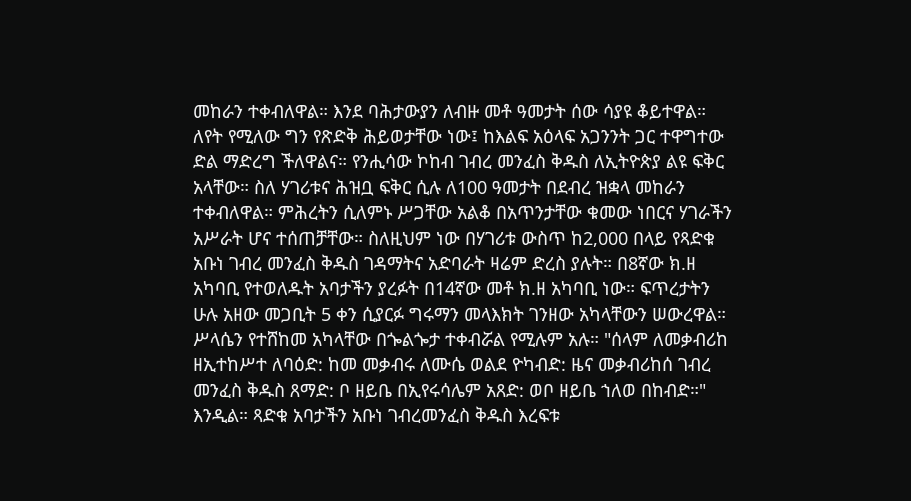መከራን ተቀብለዋል። እንደ ባሕታውያን ለብዙ መቶ ዓመታት ሰው ሳያዩ ቆይተዋል። ለየት የሚለው ግን የጽድቅ ሕይወታቸው ነው፤ ከእልፍ አዕላፍ አጋንንት ጋር ተዋግተው ድል ማድረግ ችለዋልና። የንሒሳው ኮከብ ገብረ መንፈስ ቅዱስ ለኢትዮጵያ ልዩ ፍቅር አላቸው። ስለ ሃገሪቱና ሕዝቧ ፍቅር ሲሉ ለ100 ዓመታት በደብረ ዝቋላ መከራን ተቀብለዋል። ምሕረትን ሲለምኑ ሥጋቸው አልቆ በአጥንታቸው ቁመው ነበርና ሃገራችን አሥራት ሆና ተሰጠቻቸው። ስለዚህም ነው በሃገሪቱ ውስጥ ከ2,000 በላይ የጻድቁ አቡነ ገብረ መንፈስ ቅዱስ ገዳማትና አድባራት ዛሬም ድረስ ያሉት። በ8ኛው ክ.ዘ አካባቢ የተወለዱት አባታችን ያረፉት በ14ኛው መቶ ክ.ዘ አካባቢ ነው። ፍጥረታትን ሁሉ አዘው መጋቢት 5 ቀን ሲያርፉ ግሩማን መላእክት ገንዘው አካላቸውን ሠውረዋል። ሥላሴን የተሸከመ አካላቸው በጐልጐታ ተቀብሯል የሚሉም አሉ። "ሰላም ለመቃብሪከ ዘኢተከሥተ ለባዕድ: ከመ መቃብሩ ለሙሴ ወልደ ዮካብድ: ዜና መቃብሪከሰ ገብረ መንፈስ ቅዱስ ጸማድ: ቦ ዘይቤ በኢየሩሳሌም አጸድ: ወቦ ዘይቤ ኀለወ በከብድ።" እንዲል። ጻድቁ አባታችን አቡነ ገብረመንፈስ ቅዱስ እረፍቱ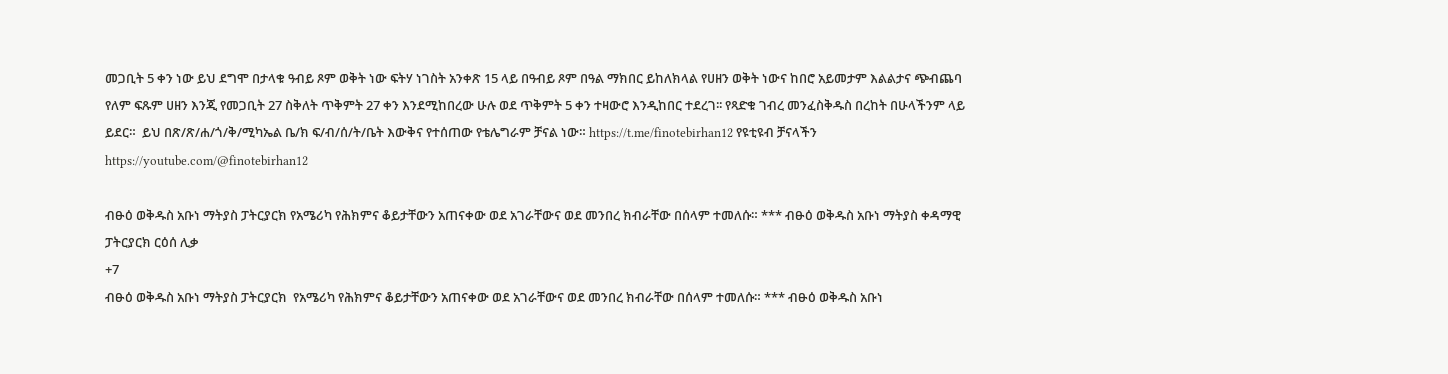መጋቢት 5 ቀን ነው ይህ ደግሞ በታላቁ ዓብይ ጾም ወቅት ነው ፍትሃ ነገስት አንቀጽ 15 ላይ በዓብይ ጾም በዓል ማክበር ይከለክላል የሀዘን ወቅት ነውና ከበሮ አይመታም እልልታና ጭብጨባ የለም ፍጹም ሀዘን እንጂ የመጋቢት 27 ስቅለት ጥቅምት 27 ቀን እንደሚከበረው ሁሉ ወደ ጥቅምት 5 ቀን ተዛውሮ እንዲከበር ተደረገ፡፡ የጻድቁ ገብረ መንፈስቅዱስ በረከት በሁላችንም ላይ ይደር።  ይህ በጽ/ጽ/ሐ/ጎ/ቅ/ሚካኤል ቤ/ክ ፍ/ብ/ሰ/ት/ቤት እውቅና የተሰጠው የቴሌግራም ቻናል ነው። https://t.me/finotebirhan12 የዩቲዩብ ቻናላችን https://youtube.com/@finotebirhan12

ብፁዕ ወቅዱስ አቡነ ማትያስ ፓትርያርክ የአሜሪካ የሕክምና ቆይታቸውን አጠናቀው ወደ አገራቸውና ወደ መንበረ ክብራቸው በሰላም ተመለሱ። *** ብፁዕ ወቅዱስ አቡነ ማትያስ ቀዳማዊ ፓትርያርክ ርዕሰ ሊቃ
+7
ብፁዕ ወቅዱስ አቡነ ማትያስ ፓትርያርክ  የአሜሪካ የሕክምና ቆይታቸውን አጠናቀው ወደ አገራቸውና ወደ መንበረ ክብራቸው በሰላም ተመለሱ። *** ብፁዕ ወቅዱስ አቡነ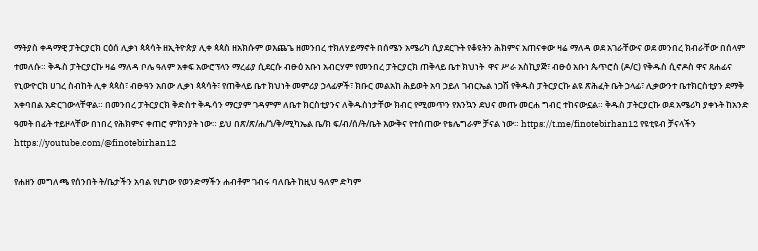ማትያስ ቀዳማዊ ፓትርያርክ ርዕሰ ሊቃነ ጳጳሳት ዘኢትዮጵያ ሊቀ ጳጳስ ዘአክሱም ወእጨጌ ዘመንበረ ተክለሃይማኖት በሰሜን አሜሪካ ሲያደርጉት የቆዩትን ሕክምና አጠናቀው ዛሬ ማለዳ ወደ አገራቸውና ወደ መንበረ ክብራቸው በሰላም ተመለሱ። ቅዱስ ፓትርያርኩ ዛሬ ማለዳ ቦሌ ዓለም አቀፍ አውሮፕላን ማረፊያ ሲደርሱ ብፁዕ አቡነ አብርሃም የመንበረ ፓትርያርክ ጠቅላይ ቤተ ክህነት  ዋና ሥራ አስኪያጅ፣ ብፁዕ አቡነ ጴጥሮስ (ዶ/ር) የቅዱስ ሲኖዶስ ዋና ጸሐፊና የኒውዮርክ ሀገረ ስብከት ሊቀ ጳጳስ፣ ብፁዓን አበው ሊቃነ ጳጳሳት፣ የጠቅላይ ቤተ ክህነት መምሪያ ኃላፊዎች፣ ክቡር መልአከ ሕይወት አባ ኃይለ ገብርኤል ነጋሽ የቅዱስ ፓትርያርኩ ልዩ ጽሕፈት ቤት ኃላፊ፣ ሊቃውንተ ቤተክርስቲያን ደማቅ አቀባበል አድርገውላቸዋል። በመንበረ ፓትርያርክ ቅድስተ ቅዱሳን ማርያም ገዳምም ለቤተ ክርስቲያንና ለቅዱስነታቸው ክብር የሚመጥን የእንኳን ደህና መጡ መርሐ ግብር ተከናውኗል። ቅዱስ ፓትርያርኩ ወደ አሜሪካ ያቀኑት ከአንድ ዓመት በፊት ተይዞላቸው በነበረ የሕክምና ቀጠሮ ምክንያት ነው። ይህ በጽ/ጽ/ሐ/ጎ/ቅ/ሚካኤል ቤ/ክ ፍ/ብ/ሰ/ት/ቤት እውቅና የተሰጠው የቴሌግራም ቻናል ነው። https://t.me/finotebirhan12 የዩቲዩብ ቻናላችን https://youtube.com/@finotebirhan12

የሐዘን መግለጫ የሰንበት ት/ቤታችን አባል የሆነው የወንድማችን ሐብቶም ገብሩ ባለቤት ከዚህ ዓለም ድካም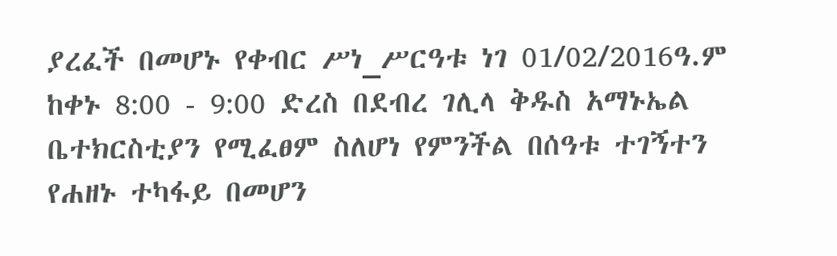ያረፈች በመሆኑ የቀብር ሥነ_ሥርዓቱ ነገ 01/02/2016ዓ.ም ከቀኑ 8:00 - 9:00 ድረስ በደብረ ገሊላ ቅዱስ አማኑኤል ቤተክርስቲያን የሚፈፀም ስለሆነ የምንችል በሰዓቱ ተገኝተን የሐዘኑ ተካፋይ በመሆን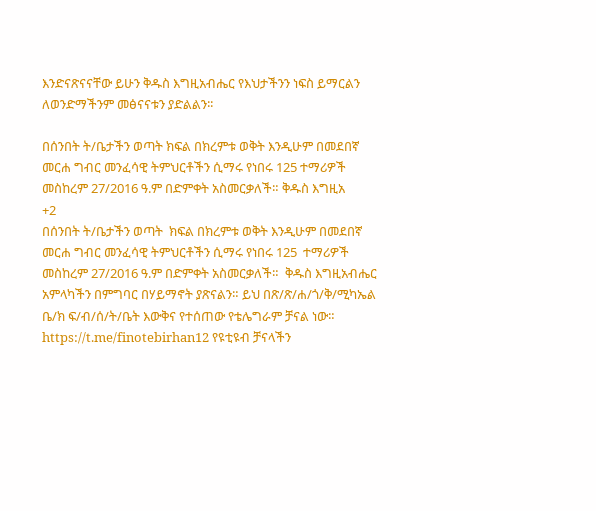እንድናጽናናቸው ይሁን ቅዱስ እግዚአብሔር የእህታችንን ነፍስ ይማርልን ለወንድማችንም መፅናናቱን ያድልልን፡፡

በሰንበት ት/ቤታችን ወጣት ክፍል በክረምቱ ወቅት እንዲሁም በመደበኛ መርሐ ግብር መንፈሳዊ ትምህርቶችን ሲማሩ የነበሩ 125 ተማሪዎች መስከረም 27/2016 ዓ.ም በድምቀት አስመርቃለች። ቅዱስ እግዚአ
+2
በሰንበት ት/ቤታችን ወጣት  ክፍል በክረምቱ ወቅት እንዲሁም በመደበኛ መርሐ ግብር መንፈሳዊ ትምህርቶችን ሲማሩ የነበሩ 125  ተማሪዎች መስከረም 27/2016 ዓ.ም በድምቀት አስመርቃለች።  ቅዱስ እግዚአብሔር አምላካችን በምግባር በሃይማኖት ያጽናልን። ይህ በጽ/ጽ/ሐ/ጎ/ቅ/ሚካኤል ቤ/ክ ፍ/ብ/ሰ/ት/ቤት እውቅና የተሰጠው የቴሌግራም ቻናል ነው። https://t.me/finotebirhan12 የዩቲዩብ ቻናላችን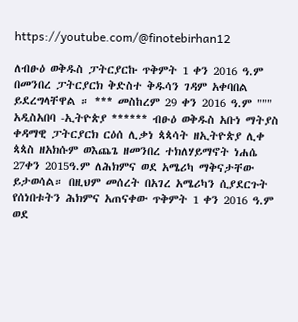https://youtube.com/@finotebirhan12

ለብፁዕ ወቅዱስ ፓትርያርኩ ጥቅምት 1 ቀን 2016 ዓ.ም በመንበረ ፓትርያርክ ቅድስተ ቅዱሳን ገዳም አቀባበል ይደረግላቸዋል ። *** መስከረም 29 ቀን 2016 ዓ.ም """ አዲስአበባ -ኢትዮጵያ ****** ብፁዕ ወቅዱስ አቡነ ማትያስ ቀዳማዊ ፓትርያርክ ርዕሰ ሊቃነ ጳጳሳት ዘኢትዮጵያ ሊቀ ጳጳስ ዘአክሱም ወእጨጌ ዘመንበረ ተክለሃይማኖት ነሐሴ 27ቀን 2015ዓ.ም ለሕክምና ወደ አሜሪካ ማቅናታቸው ይታወሳል። በዚህም መሰረት በአገረ አሜሪካን ሲያደርጉት የሰነበቱትን ሕክምና አጠናቀው ጥቅምት 1 ቀን 2016 ዓ.ም ወደ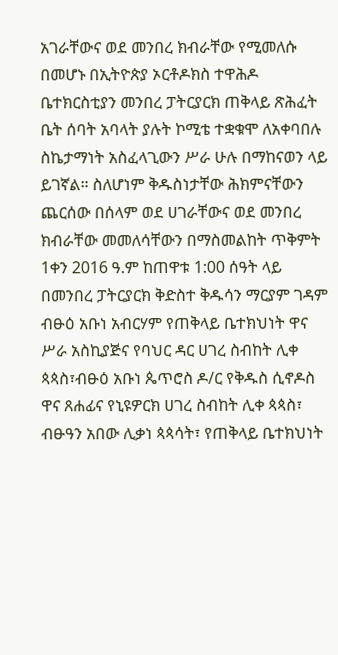አገራቸውና ወደ መንበረ ክብራቸው የሚመለሱ በመሆኑ በኢትዮጵያ ኦርቶዶክስ ተዋሕዶ ቤተክርስቲያን መንበረ ፓትርያርክ ጠቅላይ ጽሕፈት ቤት ሰባት አባላት ያሉት ኮሚቴ ተቋቁሞ ለአቀባበሉ ስኬታማነት አስፈላጊውን ሥራ ሁሉ በማከናወን ላይ ይገኛል። ስለሆነም ቅዱስነታቸው ሕክምናቸውን ጨርሰው በሰላም ወደ ሀገራቸውና ወደ መንበረ ክብራቸው መመለሳቸውን በማስመልከት ጥቅምት 1ቀን 2016 ዓ.ም ከጠዋቱ 1:00 ሰዓት ላይ በመንበረ ፓትርያርክ ቅድስተ ቅዱሳን ማርያም ገዳም ብፁዕ አቡነ አብርሃም የጠቅላይ ቤተክህነት ዋና ሥራ አስኪያጅና የባህር ዳር ሀገረ ስብከት ሊቀ ጳጳስ፣ብፁዕ አቡነ ጴጥሮስ ዶ/ር የቅዱስ ሲኖዶስ ዋና ጸሐፊና የኒዩዎርክ ሀገረ ስብከት ሊቀ ጳጳስ፣ ብፁዓን አበው ሊቃነ ጳጳሳት፣ የጠቅላይ ቤተክህነት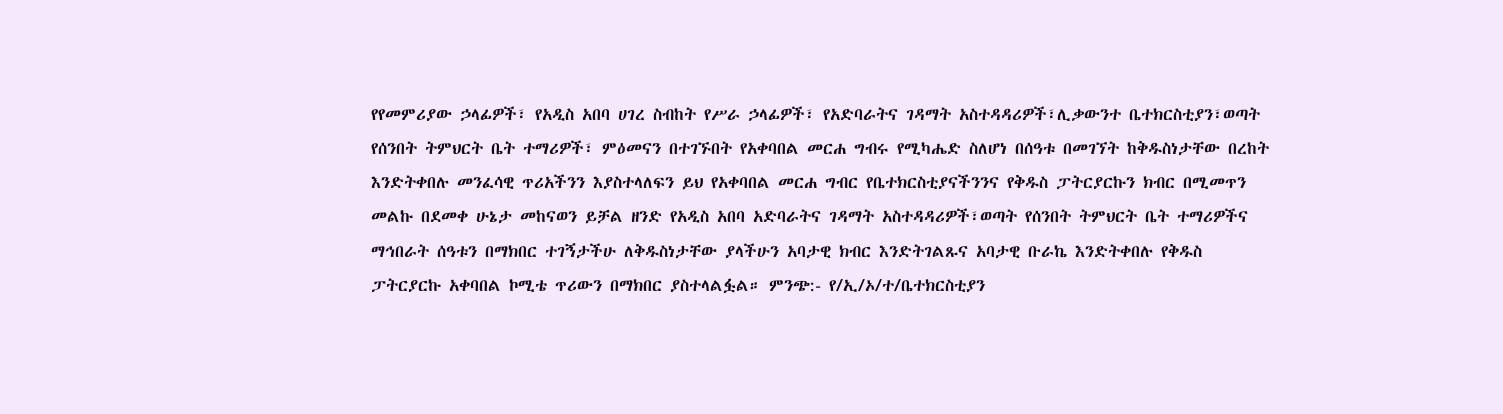የየመምሪያው ኃላፊዎች፣ የአዲስ አበባ ሀገረ ስብከት የሥራ ኃላፊዎች፣ የአድባራትና ገዳማት አስተዳዳሪዎች፣ሊቃውንተ ቤተክርስቲያን፣ወጣት የሰንበት ትምህርት ቤት ተማሪዎች፣ ምዕመናን በተገኙበት የአቀባበል መርሐ ግብሩ የሚካሔድ ስለሆነ በሰዓቱ በመገኘት ከቅዱስነታቸው በረከት እንድትቀበሉ መንፈሳዊ ጥሪአችንን እያስተላለፍን ይህ የአቀባበል መርሐ ግብር የቤተክርስቲያናችንንና የቅዱስ ፓትርያርኩን ክብር በሚመጥን መልኩ በደመቀ ሁኔታ መከናወን ይቻል ዘንድ የአዲስ አበባ አድባራትና ገዳማት አስተዳዳሪዎች፣ወጣት የሰንበት ትምህርት ቤት ተማሪዎችና ማኅበራት ሰዓቱን በማክበር ተገኝታችሁ ለቅዱስነታቸው ያላችሁን አባታዊ ክብር እንድትገልጹና አባታዊ ቡራኬ እንድትቀበሉ የቅዱስ ፓትርያርኩ አቀባበል ኮሚቴ ጥሪውን በማክበር ያስተላልፏል። ምንጭ:- የ/ኢ/ኦ/ተ/ቤተክርስቲያን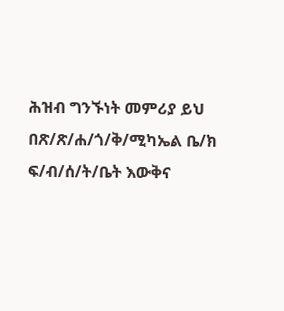ሕዝብ ግንኙነት መምሪያ ይህ በጽ/ጽ/ሐ/ጎ/ቅ/ሚካኤል ቤ/ክ ፍ/ብ/ሰ/ት/ቤት እውቅና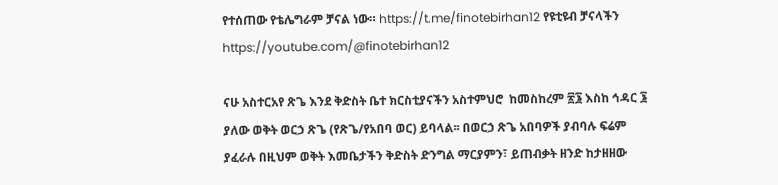የተሰጠው የቴሌግራም ቻናል ነው። https://t.me/finotebirhan12 የዩቲዩብ ቻናላችን https://youtube.com/@finotebirhan12

ናሁ አስተርአየ ጽጌ እንደ ቅድስት ቤተ ክርስቲያናችን አስተምህሮ  ከመስከረም ፳፮ እስከ ኅዳር ፮ ያለው ወቅት ወርኃ ጽጌ (የጽጌ/የአበባ ወር) ይባላል፡፡ በወርኃ ጽጌ አበባዎች ያብባሉ ፍሬም ያፈራሉ በዚህም ወቅት እመቤታችን ቅድስት ድንግል ማርያምን፣ ይጠብቃት ዘንድ ከታዘዘው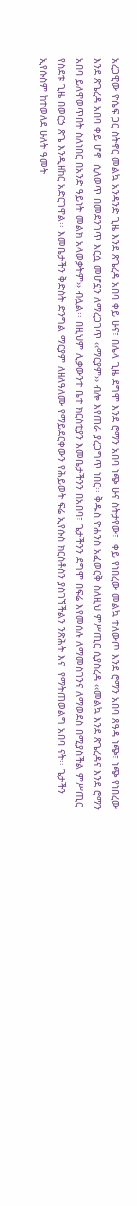አረጋዊው ዮሴፍ ጋር ስትኖር መልኳ አንዳንድ ጊዜ እንደ ጽጌረዳ አበባ ቀይ ሁና፣ በሌላ ጊዜ ደግሞ እንደ ሮማን አበባ ነጭ ሁና ስትታየው፣  ቀይ የነበረው መልኳ ተለውጦ እንደ ሮማን አበባ ጸዓዳ ነጭ፣ ነጭ የነበረው እንደ ጽጌረዳ አበባ ቀይ ሆኖ  ሲለወጥ በመደንገጥ እርሷ መሆኗን ለማረጋገጥ ‹‹ማርያም›› ብሎ እየጠራ ያረጋግጥ ነበር፡፡ ቅዱስ ዮሐንስ አፈወርቅ ስለዚህ ምሥጢር ሲያስረዳ ‹‹መልኳ እንደ ጽጌረዳና እንደ ሮማን አበባ ይለዋወጥበት ስለነበር በአንድ ዓይነት መልክ አላወቃትም›› ብሏል፡፡ በዚህም ሊቃውንተ ቤተ ክርስቲያን እመቤታችንን በአበባ፣ ጌታችንን ደግሞ በፍሬ እየመሰሉ ለማመስገንና ለማወደስ በሚያስችል ምሥጢር የስደቱ ጊዜ በወርኃ ጽጌ እንዲዘከር አድርገዋል፡፡ እመቤታችን ቅድስት ድንግል ማርያም ለዘለዓለሙ የማይደርቀውን የሕይወት ፍሬ ኢየሱስ ክርስቶስን ያስገኘችልን ንጽሕት እና  የማትጠወልግ አበባ ናት፡፡ ጌታችን ኢየሱስም ከተወለደ ሁለት ዓመት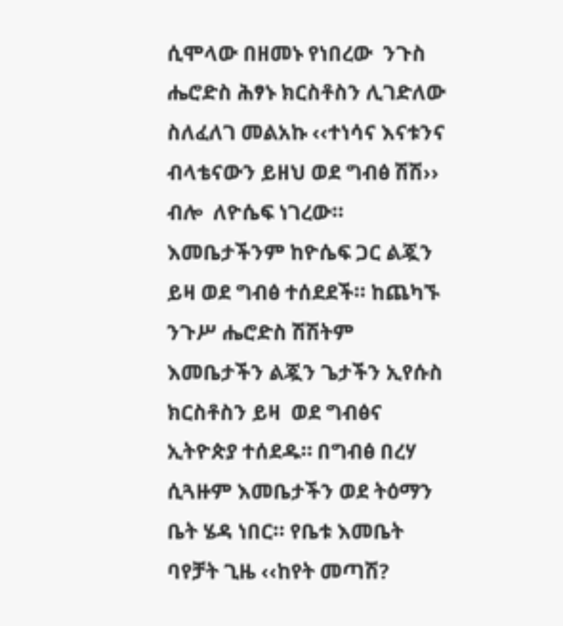ሲሞላው በዘመኑ የነበረው  ንጉስ ሔሮድስ ሕፃኑ ክርስቶስን ሊገድለው ስለፈለገ መልአኩ ‹‹ተነሳና እናቱንና ብላቴናውን ይዘህ ወደ ግብፅ ሽሽ›› ብሎ  ለዮሴፍ ነገረው፡፡ እመቤታችንም ከዮሴፍ ጋር ልጇን ይዛ ወደ ግብፅ ተሰደደች፡፡ ከጨካኙ ንጉሥ ሔሮድስ ሽሽትም እመቤታችን ልጇን ጌታችን ኢየሱስ ክርስቶስን ይዛ  ወደ ግብፅና ኢትዮጵያ ተሰደዱ። በግብፅ በረሃ ሲጓዙም እመቤታችን ወደ ትዕማን ቤት ሄዳ ነበር፡፡ የቤቱ እመቤት ባየቻት ጊዜ ‹‹ከየት መጣሽ?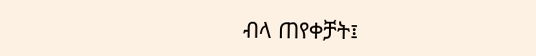ብላ ጠየቀቻት፤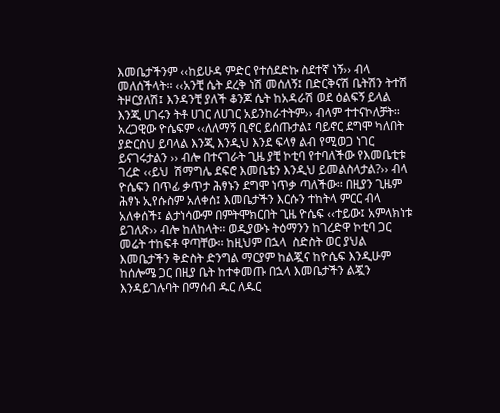እመቤታችንም ‹‹ከይሁዳ ምድር የተሰደድኩ ስደተኛ ነኝ›› ብላ መለሰችላት፡፡ ‹‹አንቺ ሴት ደረቅ ነሽ መሰለኝ፤ በድርቅናሽ ቤትሽን ትተሽ ትዞርያለሽ፤ እንዳንቺ ያለች ቆንጆ ሴት ከአዳራሽ ወደ ዕልፍኝ ይላል እንጂ ሀገሩን ትቶ ሀገር ለሀገር አይንከራተትም›› ብላም ተተናኮለቻት፡፡ አረጋዊው ዮሴፍም ‹‹ለለማኝ ቢኖር ይሰጡታል፤ ባይኖር ደግሞ ካለበት ያድርስህ ይባላል እንጂ እንዲህ እንደ ፍላፃ ልብ የሚወጋ ነገር ይናገሩታልን ›› ብሎ በተናገራት ጊዜ ያቺ ኮቲባ የተባለችው የእመቤቲቱ ገረድ ‹‹ይህ  ሽማግሌ ደፍሮ እመቤቴን እንዲህ ይመልስላታል?›› ብላ ዮሴፍን በጥፊ ቃጥታ ሕፃኑን ደግሞ ነጥቃ ጣለችው፡፡ በዚያን ጊዜም ሕፃኑ ኢየሱስም አለቀሰ፤ እመቤታችን እርሱን ተከትላ ምርር ብላ አለቀሰች፤ ልታነሳውም በምትሞክርበት ጊዜ ዮሴፍ ‹‹ተይው፤ አምላክነቱ ይገለጽ›› ብሎ ከለከላት፡፡ ወዲያውኑ ትዕማንን ከገረድዋ ኮቲባ ጋር መሬት ተከፍቶ ዋጣቸው፡፡ ከዚህም በኋላ  ስድስት ወር ያህል እመቤታችን ቅድስት ድንግል ማርያም ከልጇና ከዮሴፍ እንዲሁም ከሰሎሜ ጋር በዚያ ቤት ከተቀመጡ በኋላ እመቤታችን ልጇን እንዳይገሉባት በማሰብ ዱር ለዱር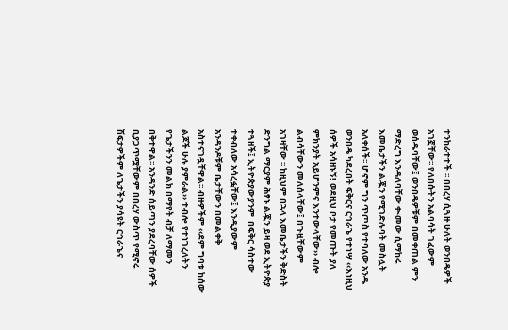ተንከራተተች ፡፡ በበረሃ ሲጓዙ ሁለት ወንበዴዎች አገኟቸው፡፡ የለበሱትን አልባሳት ገፈውም ወሰዱባቸው፤ ወንበዴዎቹም በመቀጠል ምን ማድረግ እንዳለባቸው ቊመው ሲማከሩ እመቤታችን ልጇን የሚገድሉባት መስሏት አለቀሰች፡፡ ሆኖም ግን ጥጦስ የተባለው አንዱ ወንበዴ ካደረበት ፍቅርና ርኅራኄ የተነሣ ‹‹እነዚህ ሰዎች አሳዘኑኝ! ወደዚህ ቦታ የመጡት ያለ ምክንያት አይሆንምና እንተውላቸው›› ብሎ ልብሳቸውን መለሰላቸው፤ በጉዟቸውም አገዛቸው ፡፡ ከዚህም በኋላ እመቤታችን ቅድስት ድንግል ማርያም ሕፃኑ ልጇን ይዛ ወደ ኢትዮጵያ ተጓዘች፤ ኢትዮጵያውያንም  በፍቅር ሳስተው ተቀብለው አሳረፏቸው፤ እንዲያውም አንዳንዶቹም ቤታቸውን በመልቀቅ አስተናገዷቸዋል፡፡ ብዙዎችም ‹‹ደም ግባቱ ከሰው ልጆች ሁሉ ያምራል›› ተብሎ የተነገረለትን የጌታችንን መልክ በማየት ብቻ ለማመን በቅተዋል፡፡ አንዳንድ ሰይጣን ያደረባቸው ሰዎች ቢያጋጥሟቸውም በበረሃ ውስጥ የሚኖሩ ሽፍታዎችም ለጌታችን ያሳዩት ርኅራኄና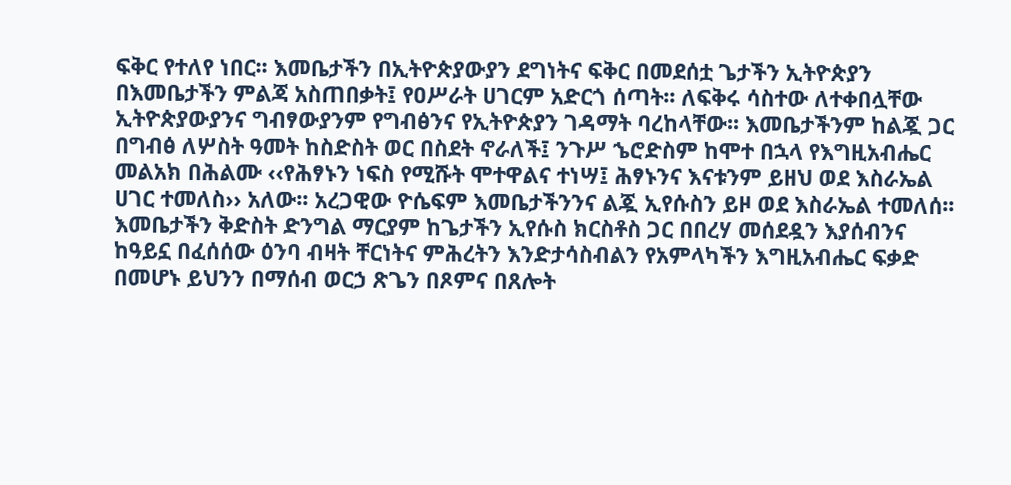ፍቅር የተለየ ነበር፡፡ እመቤታችን በኢትዮጵያውያን ደግነትና ፍቅር በመደሰቷ ጌታችን ኢትዮጵያን በእመቤታችን ምልጃ አስጠበቃት፤ የዐሥራት ሀገርም አድርጎ ሰጣት፡፡ ለፍቅሩ ሳስተው ለተቀበሏቸው ኢትዮጵያውያንና ግብፃውያንም የግብፅንና የኢትዮጵያን ገዳማት ባረከላቸው፡፡ እመቤታችንም ከልጇ ጋር በግብፅ ለሦስት ዓመት ከስድስት ወር በስደት ኖራለች፤ ንጉሥ ኄሮድስም ከሞተ በኋላ የእግዚአብሔር መልአክ በሕልሙ ‹‹የሕፃኑን ነፍስ የሚሹት ሞተዋልና ተነሣ፤ ሕፃኑንና እናቱንም ይዘህ ወደ እስራኤል ሀገር ተመለስ›› አለው፡፡ አረጋዊው ዮሴፍም እመቤታችንንና ልጇ ኢየሱስን ይዞ ወደ እስራኤል ተመለሰ፡፡  እመቤታችን ቅድስት ድንግል ማርያም ከጌታችን ኢየሱስ ክርስቶስ ጋር በበረሃ መሰደዷን እያሰብንና ከዓይኗ በፈሰሰው ዕንባ ብዛት ቸርነትና ምሕረትን እንድታሳስብልን የአምላካችን እግዚአብሔር ፍቃድ በመሆኑ ይህንን በማሰብ ወርኃ ጽጌን በጾምና በጸሎት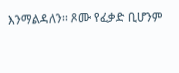እንማልዳለን፡፡ ጾሙ የፈቃድ ቢሆንም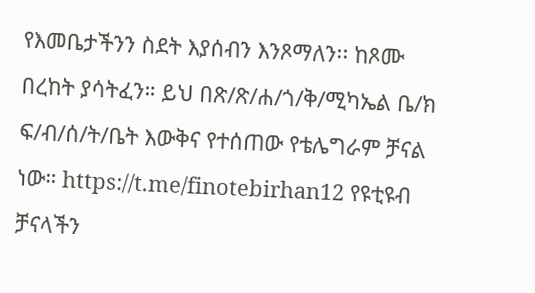የእመቤታችንን ስደት እያሰብን እንጾማለን፡፡ ከጾሙ በረከት ያሳትፈን። ይህ በጽ/ጽ/ሐ/ጎ/ቅ/ሚካኤል ቤ/ክ ፍ/ብ/ሰ/ት/ቤት እውቅና የተሰጠው የቴሌግራም ቻናል ነው። https://t.me/finotebirhan12 የዩቲዩብ ቻናላችን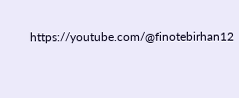https://youtube.com/@finotebirhan12